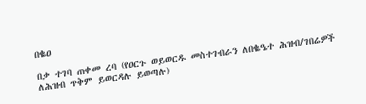በቈዐ

በቃ ተገባ ጠቀመ ረባ (የዐርጉ ወይወርዱ መስተገብራን ለበቈዔተ ሕዝብ/ገበሬዎች ለሕዝብ ጥቅም ይወርዳሉ ይወጣሉ)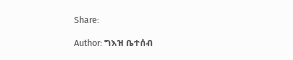Share:

Author: ግእዝ ቤተሰብ